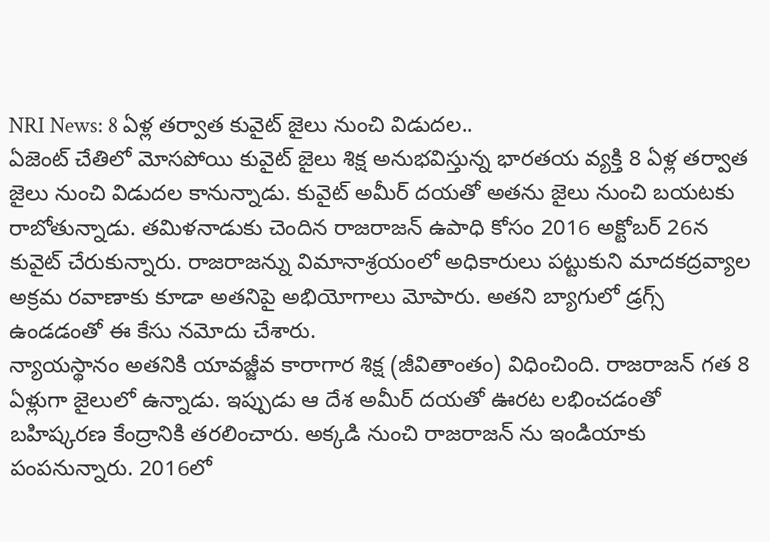NRI News: 8 ఏళ్ల తర్వాత కువైట్ జైలు నుంచి విడుదల..
ఏజెంట్ చేతిలో మోసపోయి కువైట్ జైలు శిక్ష అనుభవిస్తున్న భారతయ వ్యక్తి 8 ఏళ్ల తర్వాత జైలు నుంచి విడుదల కానున్నాడు. కువైట్ అమీర్ దయతో అతను జైలు నుంచి బయటకు రాబోతున్నాడు. తమిళనాడుకు చెందిన రాజరాజన్ ఉపాధి కోసం 2016 అక్టోబర్ 26న కువైట్ చేరుకున్నారు. రాజరాజన్ను విమానాశ్రయంలో అధికారులు పట్టుకుని మాదకద్రవ్యాల అక్రమ రవాణాకు కూడా అతనిపై అభియోగాలు మోపారు. అతని బ్యాగులో డ్రగ్స్ ఉండడంతో ఈ కేసు నమోదు చేశారు.
న్యాయస్థానం అతనికి యావజ్జీవ కారాగార శిక్ష (జీవితాంతం) విధించింది. రాజరాజన్ గత 8 ఏళ్లుగా జైలులో ఉన్నాడు. ఇప్పుడు ఆ దేశ అమీర్ దయతో ఊరట లభించడంతో బహిష్కరణ కేంద్రానికి తరలించారు. అక్కడి నుంచి రాజరాజన్ ను ఇండియాకు పంపనున్నారు. 2016లో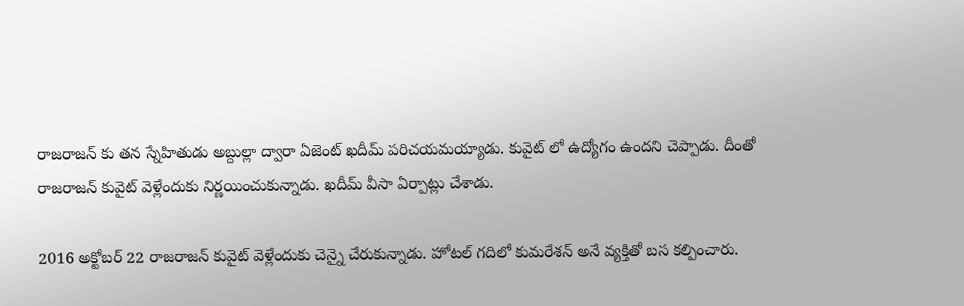రాజరాజన్ కు తన స్నేహితుడు అబ్దుల్లా ద్వారా ఏజెంట్ ఖదీమ్ పరిచయమయ్యాడు. కువైట్ లో ఉద్యోగం ఉందని చెప్పాడు. దీంతో రాజరాజన్ కువైట్ వెళ్లేందుకు నిర్ణయించుకున్నాడు. ఖదీమ్ వీసా ఏర్పాట్లు చేశాడు.

2016 అక్టోబర్ 22 రాజరాజన్ కువైట్ వెళ్లేందుకు చెన్నై చేరుకున్నాడు. హోటల్ గదిలో కుమరేశన్ అనే వ్యక్తితో బస కల్పించారు.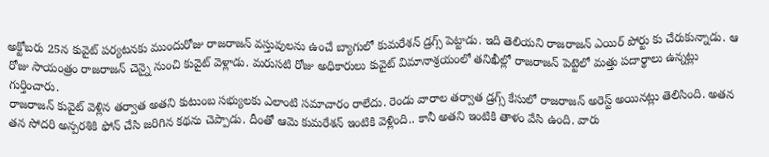అక్టోబరు 25న కువైట్ పర్యటనకు ముందురోజు రాజరాజన్ వస్తువులను ఉంచే బ్యాగులో కుమరేశన్ డ్రగ్స్ పెట్టాడు. ఇది తెలియని రాజరాజన్ ఎయిర్ పోర్టు కు చేరుకున్నాడు. ఆ రోజు సాయంత్రం రాజరాజన్ చెన్నై నుంచి కువైట్ వెళ్లాడు. మరుసటి రోజు అధికారులు కువైట్ విమానాశ్రయంలో తనిఖీల్లో రాజరాజన్ పెట్టెలో మత్తు పదార్థాలు ఉన్నట్లు గుర్తించారు.
రాజరాజన్ కువైట్ వెళ్లిన తర్వాత అతని కుటుంబ సభ్యులకు ఎలాంటి సమాచారం రాలేదు. రెండు వారాల తర్వాత డ్రగ్స్ కేసులో రాజరాజన్ అరెస్ట్ అయినట్లు తెలిసింది. అతన తన సోదరి అన్పరశికి ఫోన్ చేసి జరిగిన కథను చెప్పాడు. దీంతో ఆమె కుమరేశన్ ఇంటికి వెళ్లింది.. కానీ అతని ఇంటికి తాళం వేసి ఉంది. వారు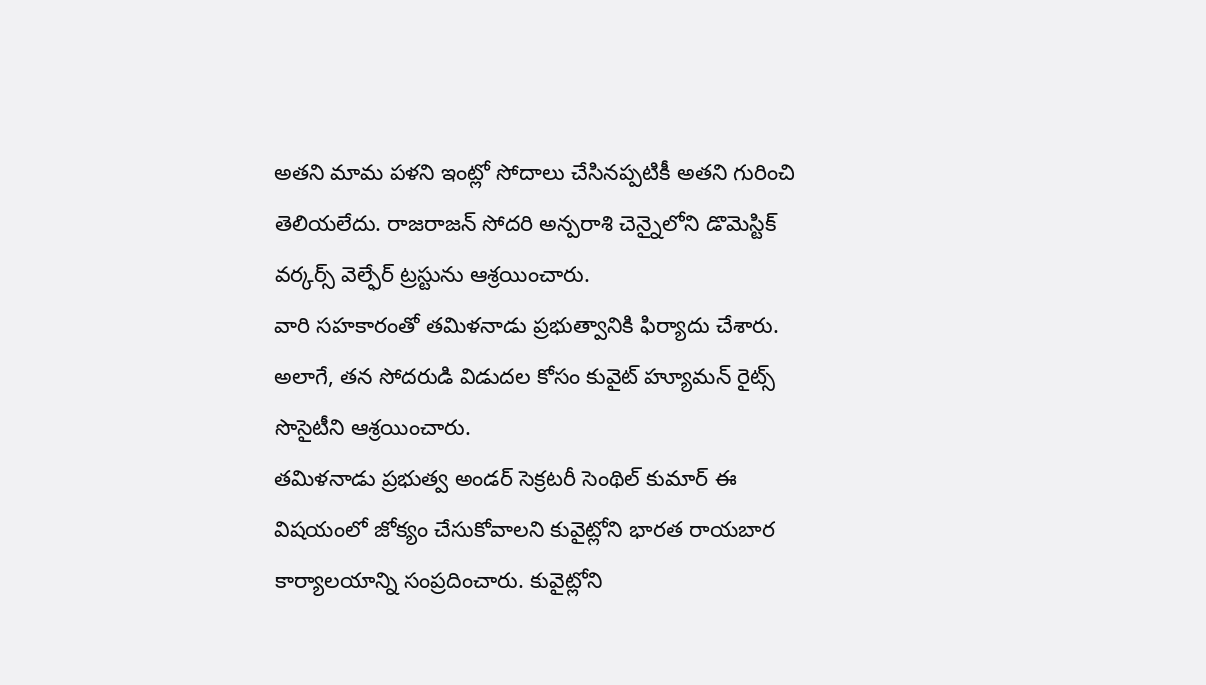అతని మామ పళని ఇంట్లో సోదాలు చేసినప్పటికీ అతని గురించి తెలియలేదు. రాజరాజన్ సోదరి అన్పరాశి చెన్నైలోని డొమెస్టిక్ వర్కర్స్ వెల్ఫేర్ ట్రస్టును ఆశ్రయించారు.
వారి సహకారంతో తమిళనాడు ప్రభుత్వానికి ఫిర్యాదు చేశారు. అలాగే, తన సోదరుడి విడుదల కోసం కువైట్ హ్యూమన్ రైట్స్ సొసైటీని ఆశ్రయించారు.
తమిళనాడు ప్రభుత్వ అండర్ సెక్రటరీ సెంథిల్ కుమార్ ఈ విషయంలో జోక్యం చేసుకోవాలని కువైట్లోని భారత రాయబార కార్యాలయాన్ని సంప్రదించారు. కువైట్లోని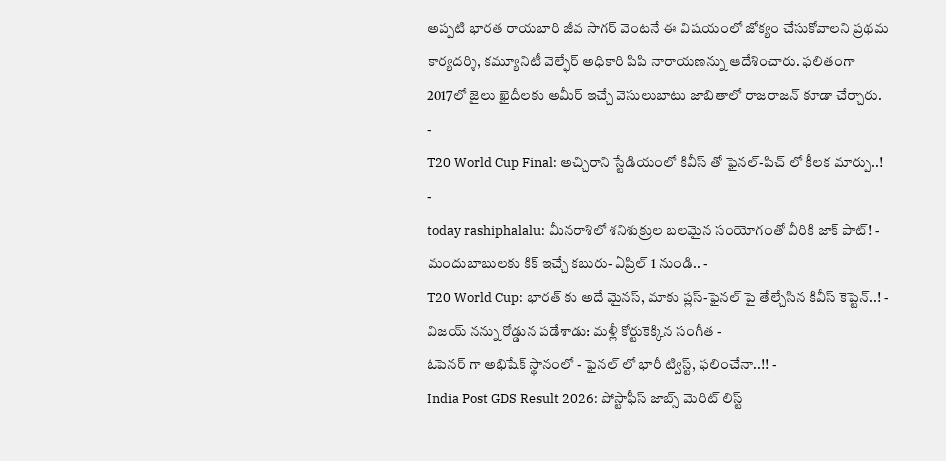అప్పటి భారత రాయబారి జీవ సాగర్ వెంటనే ఈ విషయంలో జోక్యం చేసుకోవాలని ప్రథమ కార్యదర్శి, కమ్యూనిటీ వెల్ఫేర్ అధికారి పిపి నారాయణన్ను ఆదేశించారు. ఫలితంగా 2017లో జైలు ఖైదీలకు అమీర్ ఇచ్చే వెసులుబాటు జాబితాలో రాజరాజన్ కూడా చేర్చారు.
-
T20 World Cup Final: అచ్చిరాని స్టేడియంలో కివీస్ తో ఫైనల్-పిచ్ లో కీలక మార్పు..! -
today rashiphalalu: మీనరాశిలో శనిశుక్రుల బలమైన సంయోగంతో వీరికి జాక్ పాట్! -
మందుబాబులకు కిక్ ఇచ్చే కబురు- ఏప్రిల్ 1 నుండి.. -
T20 World Cup: భారత్ కు అదే మైనస్, మాకు ప్లస్-ఫైనల్ పై తేల్చేసిన కివీస్ కెప్టెన్..! -
విజయ్ నన్ను రోడ్డున పడేశాడు: మళ్లీ కోర్టుకెక్కిన సంగీత -
ఓపెనర్ గా అభిషేక్ స్థానంలో - ఫైనల్ లో భారీ ట్విస్ట్, ఫలించేనా..!! -
India Post GDS Result 2026: పోస్టాఫీస్ జాబ్స్ మెరిట్ లిస్ట్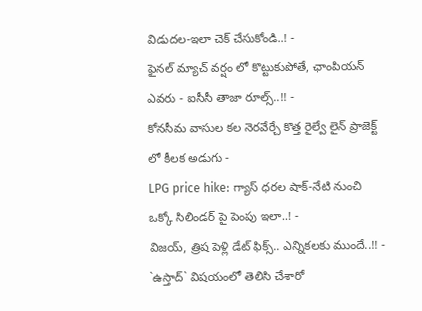విడుదల-ఇలా చెక్ చేసుకోండి..! -
ఫైనల్ మ్యాచ్ వర్షం లో కొట్టుకుపోతే, ఛాంపియన్ ఎవరు - ఐసీసీ తాజా రూల్స్..!! -
కోనసీమ వాసుల కల నెరవేర్చే కొత్త రైల్వే లైన్ ప్రాజెక్ట్ లో కీలక అడుగు -
LPG price hike: గ్యాస్ ధరల షాక్-నేటి నుంచి ఒక్కో సిలిండర్ పై పెంపు ఇలా..! -
విజయ్, త్రిష పెళ్లి డేట్ ఫిక్స్.. ఎన్నికలకు ముందే..!! -
`ఉస్తాద్` విషయంలో తెలిసి చేశారో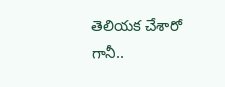తెలియక చేశారో గానీ..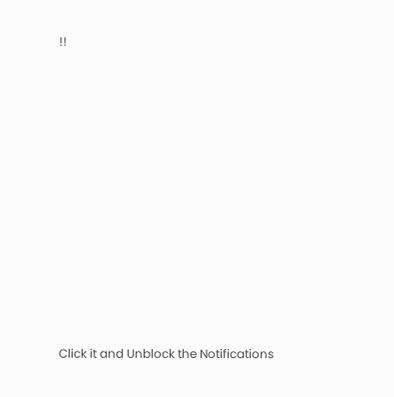!!












Click it and Unblock the Notifications